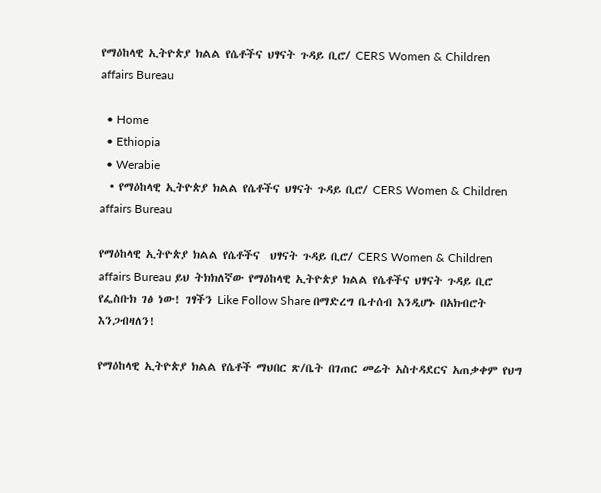የማዕከላዊ ኢትዮጵያ ክልል የሴቶችና ህፃናት ጉዳይ ቢሮ/ CERS Women & Children affairs Bureau

  • Home
  • Ethiopia
  • Werabie
  • የማዕከላዊ ኢትዮጵያ ክልል የሴቶችና ህፃናት ጉዳይ ቢሮ/ CERS Women & Children affairs Bureau

የማዕከላዊ ኢትዮጵያ ክልል የሴቶችና  ህፃናት ጉዳይ ቢሮ/ CERS Women & Children affairs Bureau ይህ ትክክለኛው የማዕከላዊ ኢትዮጵያ ክልል የሴቶችና ህፃናት ጉዳይ ቢሮ የፌስቡክ ገፅ ነው! ገፃችን Like Follow Share በማድረግ ቤተሰብ እንዲሆኑ በአክብሮት እንጋብዛለን!

የማዕከላዊ ኢትዮጵያ ክልል የሴቶች ማህበር ጽ/ቤት በገጠር መሬት አስተዳደርና አጠቃቀም የህግ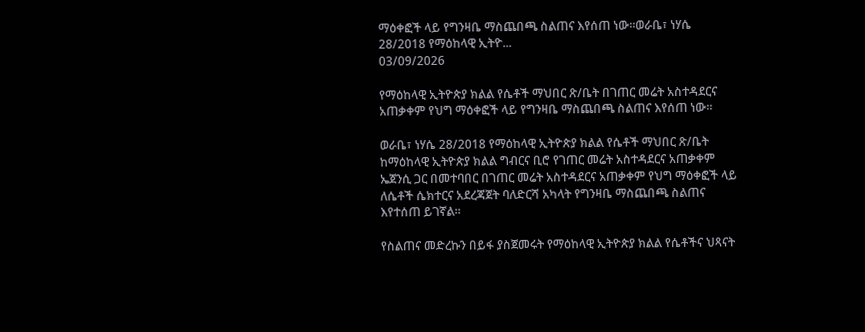ማዕቀፎች ላይ የግንዛቤ ማስጨበጫ ስልጠና እየሰጠ ነው።ወራቤ፣ ነሃሴ 28/2018 የማዕከላዊ ኢትዮ...
03/09/2026

የማዕከላዊ ኢትዮጵያ ክልል የሴቶች ማህበር ጽ/ቤት በገጠር መሬት አስተዳደርና አጠቃቀም የህግ ማዕቀፎች ላይ የግንዛቤ ማስጨበጫ ስልጠና እየሰጠ ነው።

ወራቤ፣ ነሃሴ 28/2018 የማዕከላዊ ኢትዮጵያ ክልል የሴቶች ማህበር ጽ/ቤት ከማዕከላዊ ኢትዮጵያ ክልል ግብርና ቢሮ የገጠር መሬት አስተዳደርና አጠቃቀም ኤጀንሲ ጋር በመተባበር በገጠር መሬት አስተዳደርና አጠቃቀም የህግ ማዕቀፎች ላይ ለሴቶች ሴክተርና አደረጃጀት ባለድርሻ አካላት የግንዛቤ ማስጨበጫ ስልጠና እየተሰጠ ይገኛል።

የስልጠና መድረኩን በይፋ ያስጀመሩት የማዕከላዊ ኢትዮጵያ ክልል የሴቶችና ህጻናት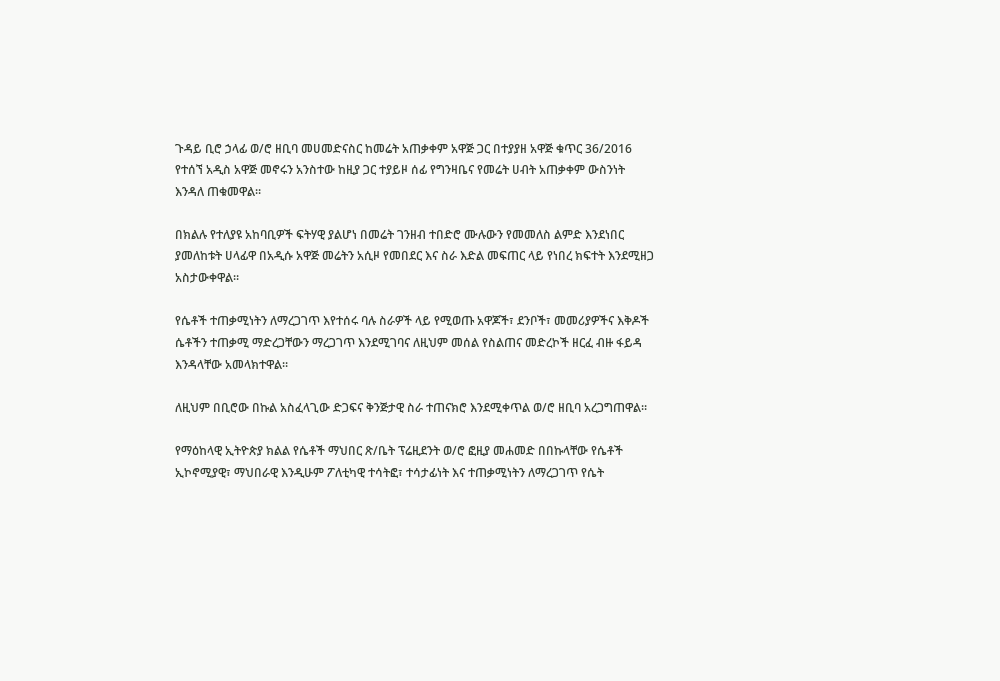ጉዳይ ቢሮ ኃላፊ ወ/ሮ ዘቢባ መሀመድናስር ከመሬት አጠቃቀም አዋጅ ጋር በተያያዘ አዋጅ ቁጥር 36/2016 የተሰኘ አዲስ አዋጅ መኖሩን አንስተው ከዚያ ጋር ተያይዞ ሰፊ የግንዛቤና የመሬት ሀብት አጠቃቀም ውስንነት እንዳለ ጠቁመዋል።

በክልሉ የተለያዩ አከባቢዎች ፍትሃዊ ያልሆነ በመሬት ገንዘብ ተበድሮ ሙሉውን የመመለስ ልምድ እንደነበር ያመለከቱት ሀላፊዋ በአዲሱ አዋጅ መሬትን አሲዞ የመበደር እና ስራ እድል መፍጠር ላይ የነበረ ክፍተት እንደሚዘጋ አስታውቀዋል።

የሴቶች ተጠቃሚነትን ለማረጋገጥ እየተሰሩ ባሉ ስራዎች ላይ የሚወጡ አዋጆች፣ ደንቦች፣ መመሪያዎችና እቅዶች ሴቶችን ተጠቃሚ ማድረጋቸውን ማረጋገጥ እንደሚገባና ለዚህም መሰል የስልጠና መድረኮች ዘርፈ ብዙ ፋይዳ እንዳላቸው አመላክተዋል።

ለዚህም በቢሮው በኩል አስፈላጊው ድጋፍና ቅንጅታዊ ስራ ተጠናክሮ እንደሚቀጥል ወ/ሮ ዘቢባ አረጋግጠዋል።

የማዕከላዊ ኢትዮጵያ ክልል የሴቶች ማህበር ጽ/ቤት ፕሬዚደንት ወ/ሮ ፎዚያ መሐመድ በበኩላቸው የሴቶች ኢኮኖሚያዊ፣ ማህበራዊ እንዲሁም ፖለቲካዊ ተሳትፎ፣ ተሳታፊነት እና ተጠቃሚነትን ለማረጋገጥ የሴት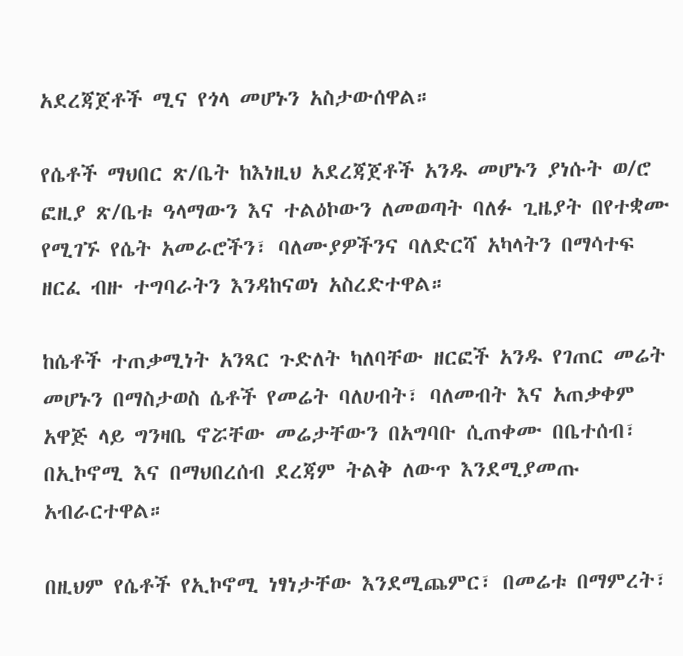አደረጃጀቶች ሚና የጎላ መሆኑን አስታውሰዋል።

የሴቶች ማህበር ጽ/ቤት ከእነዚህ አደረጃጀቶች አንዱ መሆኑን ያነሱት ወ/ሮ ፎዚያ ጽ/ቤቱ ዓላማውን እና ተልዕኮውን ለመወጣት ባለፉ ጊዜያት በየተቋሙ የሚገኙ የሴት አመራሮችን፣ ባለሙያዎችንና ባለድርሻ አካላትን በማሳተፍ ዘርፈ ብዙ ተግባራትን እንዳከናወነ አስረድተዋል።

ከሴቶች ተጠቃሚነት አንጻር ጉድለት ካለባቸው ዘርፎች አንዱ የገጠር መሬት መሆኑን በማስታወስ ሴቶች የመሬት ባለሀብት፣ ባለመብት እና አጠቃቀም አዋጅ ላይ ግንዛቤ ኖሯቸው መሬታቸውን በአግባቡ ሲጠቀሙ በቤተሰብ፣ በኢኮኖሚ እና በማህበረሰብ ደረጃም ትልቅ ለውጥ እንደሚያመጡ አብራርተዋል።

በዚህም የሴቶች የኢኮኖሚ ነፃነታቸው እንደሚጨምር፣ በመሬቱ በማምረት፣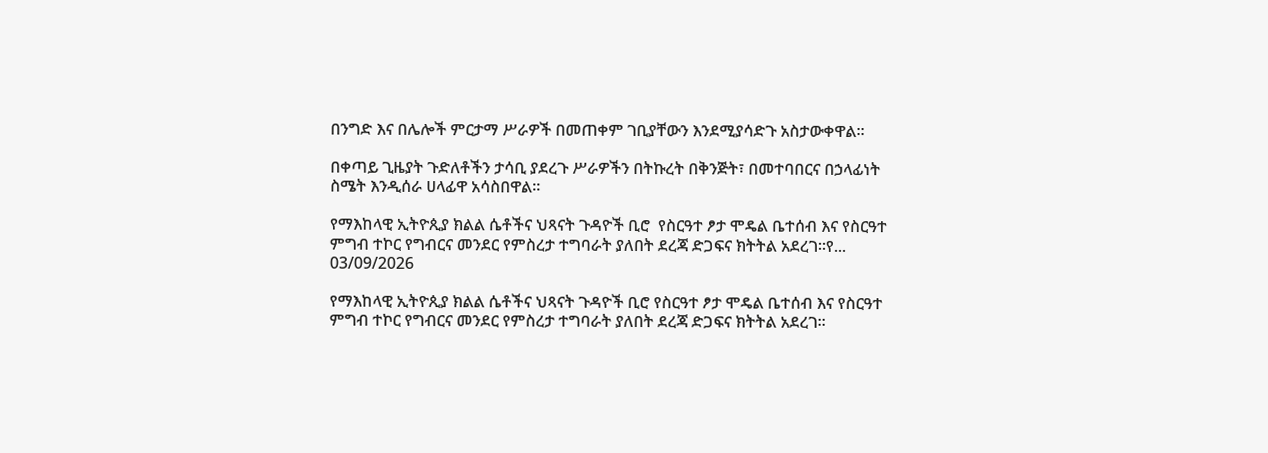በንግድ እና በሌሎች ምርታማ ሥራዎች በመጠቀም ገቢያቸውን እንደሚያሳድጉ አስታውቀዋል።

በቀጣይ ጊዜያት ጉድለቶችን ታሳቢ ያደረጉ ሥራዎችን በትኩረት በቅንጅት፣ በመተባበርና በኃላፊነት ስሜት እንዲሰራ ሀላፊዋ አሳስበዋል።

የማእከላዊ ኢትዮጲያ ክልል ሴቶችና ህጻናት ጉዳዮች ቢሮ  የስርዓተ ፆታ ሞዴል ቤተሰብ እና የስርዓተ ምግብ ተኮር የግብርና መንደር የምስረታ ተግባራት ያለበት ደረጃ ድጋፍና ክትትል አደረገ፡፡የ...
03/09/2026

የማእከላዊ ኢትዮጲያ ክልል ሴቶችና ህጻናት ጉዳዮች ቢሮ የስርዓተ ፆታ ሞዴል ቤተሰብ እና የስርዓተ ምግብ ተኮር የግብርና መንደር የምስረታ ተግባራት ያለበት ደረጃ ድጋፍና ክትትል አደረገ፡፡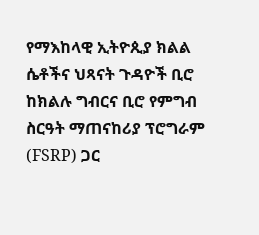የማእከላዊ ኢትዮጲያ ክልል ሴቶችና ህጻናት ጉዳዮች ቢሮ ከክልሉ ግብርና ቢሮ የምግብ ስርዓት ማጠናከሪያ ፕሮግራም (FSRP) ጋር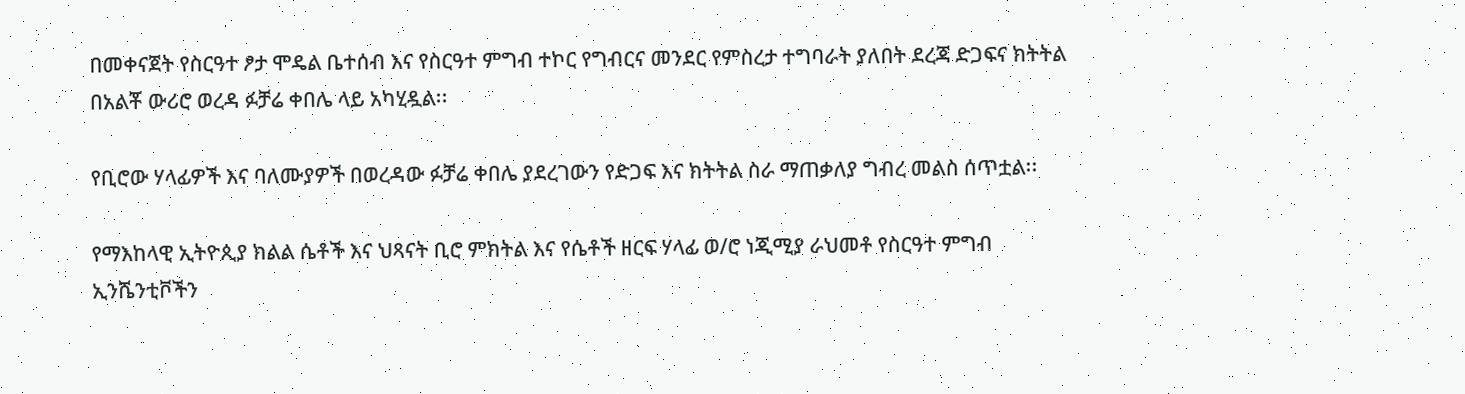በመቀናጀት የስርዓተ ፆታ ሞዴል ቤተሰብ እና የስርዓተ ምግብ ተኮር የግብርና መንደር የምስረታ ተግባራት ያለበት ደረጃ ድጋፍና ክትትል በአልቾ ውሪሮ ወረዳ ፉቻሬ ቀበሌ ላይ አካሂዷል፡፡

የቢሮው ሃላፊዎች እና ባለሙያዎች በወረዳው ፉቻሬ ቀበሌ ያደረገውን የድጋፍ እና ክትትል ስራ ማጠቃለያ ግብረ መልስ ሰጥቷል፡፡

የማእከላዊ ኢትዮጲያ ክልል ሴቶች እና ህጻናት ቢሮ ምክትል እና የሴቶች ዘርፍ ሃላፊ ወ/ሮ ነጂሚያ ራህመቶ የስርዓተ ምግብ ኢንሼንቲቮችን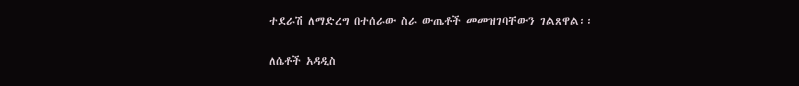ተደራሽ ለማድረግ በተሰራው ስራ ውጤቶች መመዝገባቸውን ገልጸዋል፡፡

ለሴቶች አዳዲስ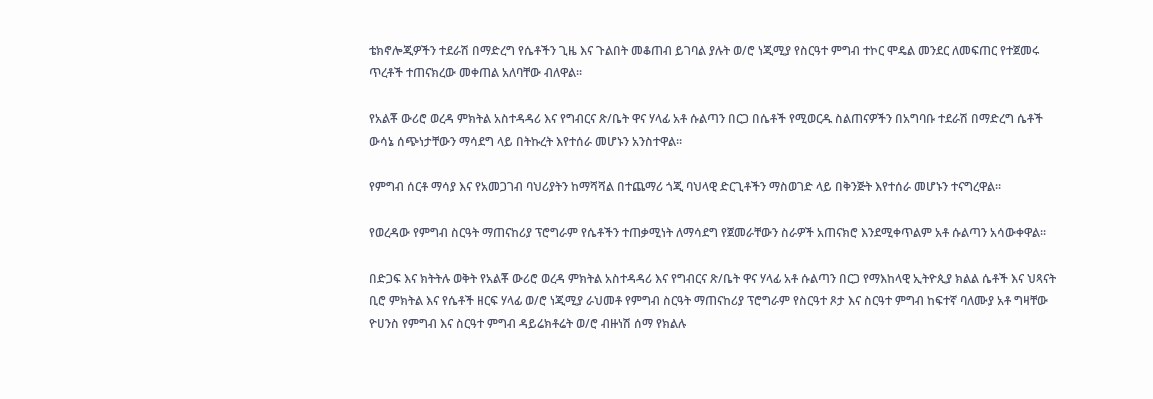ቴክኖሎጂዎችን ተደራሽ በማድረግ የሴቶችን ጊዜ እና ጉልበት መቆጠብ ይገባል ያሉት ወ/ሮ ነጂሚያ የስርዓተ ምግብ ተኮር ሞዴል መንደር ለመፍጠር የተጀመሩ ጥረቶች ተጠናክረው መቀጠል አለባቸው ብለዋል፡፡

የአልቾ ውሪሮ ወረዳ ምክትል አስተዳዳሪ እና የግብርና ጽ/ቤት ዋና ሃላፊ አቶ ሱልጣን በርጋ በሴቶች የሚወርዱ ስልጠናዎችን በአግባቡ ተደራሽ በማድረግ ሴቶች ውሳኔ ሰጭነታቸውን ማሳደግ ላይ በትኩረት እየተሰራ መሆኑን አንስተዋል፡፡

የምግብ ሰርቶ ማሳያ እና የአመጋገብ ባህሪያትን ከማሻሻል በተጨማሪ ጎጂ ባህላዊ ድርጊቶችን ማስወገድ ላይ በቅንጅት እየተሰራ መሆኑን ተናግረዋል፡፡

የወረዳው የምግብ ስርዓት ማጠናከሪያ ፕሮግራም የሴቶችን ተጠቃሚነት ለማሳደግ የጀመራቸውን ስራዎች አጠናክሮ እንደሚቀጥልም አቶ ሱልጣን አሳውቀዋል፡፡

በድጋፍ እና ክትትሉ ወቅት የአልቾ ውሪሮ ወረዳ ምክትል አስተዳዳሪ እና የግብርና ጽ/ቤት ዋና ሃላፊ አቶ ሱልጣን በርጋ የማእከላዊ ኢትዮጲያ ክልል ሴቶች እና ህጻናት ቢሮ ምክትል እና የሴቶች ዘርፍ ሃላፊ ወ/ሮ ነጂሚያ ራህመቶ የምግብ ስርዓት ማጠናከሪያ ፕሮግራም የስርዓተ ጾታ እና ስርዓተ ምግብ ከፍተኛ ባለሙያ አቶ ግዛቸው ዮሀንስ የምግብ እና ስርዓተ ምግብ ዳይሬክቶሬት ወ/ሮ ብዙነሽ ሰማ የክልሉ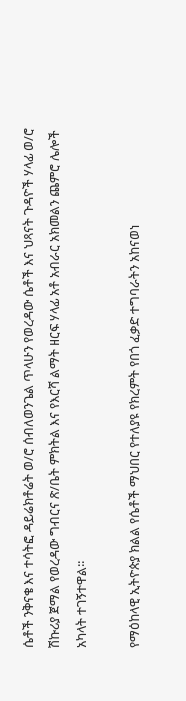ሴቶች ንቅናቄ እና ተሳትፎ ዳይሬክቶሬት ወ/ሮ ሰብለወንጌል ጥላሁን የወረዳው ሴቶች እና ህጻናት ጉዳዮች ሃላፊ ወ/ሮ ሽኩሪያ ጀማል የወረዳው ግብርና ጽ/ቤት ምክትል እና የእርሻ ልማት ዘርፍ ሃላፊ አቶ አብራር አክመልን ጨምሮ ሌሎች አካላት ተገኝተዋል፡፡

የማዕከላዊ ኢትዮጵያ ክልል የሴቶች ማህበር የተለያዩ የክረምት የበጎ ፈቃድ ተግባራትን አከናወነ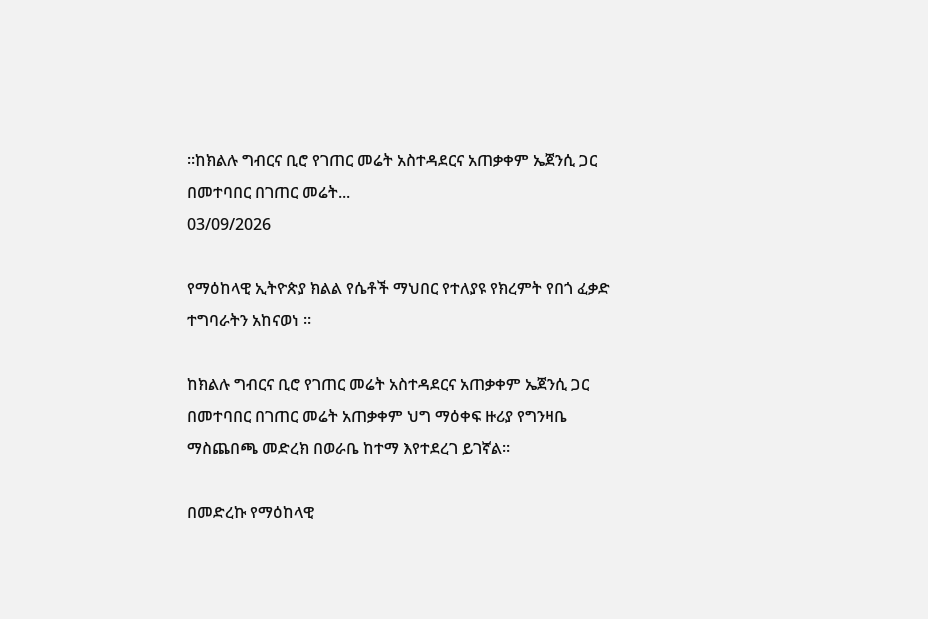።ከክልሉ ግብርና ቢሮ የገጠር መሬት አስተዳደርና አጠቃቀም ኤጀንሲ ጋር በመተባበር በገጠር መሬት...
03/09/2026

የማዕከላዊ ኢትዮጵያ ክልል የሴቶች ማህበር የተለያዩ የክረምት የበጎ ፈቃድ ተግባራትን አከናወነ ።

ከክልሉ ግብርና ቢሮ የገጠር መሬት አስተዳደርና አጠቃቀም ኤጀንሲ ጋር በመተባበር በገጠር መሬት አጠቃቀም ህግ ማዕቀፍ ዙሪያ የግንዛቤ ማስጨበጫ መድረክ በወራቤ ከተማ እየተደረገ ይገኛል።

በመድረኩ የማዕከላዊ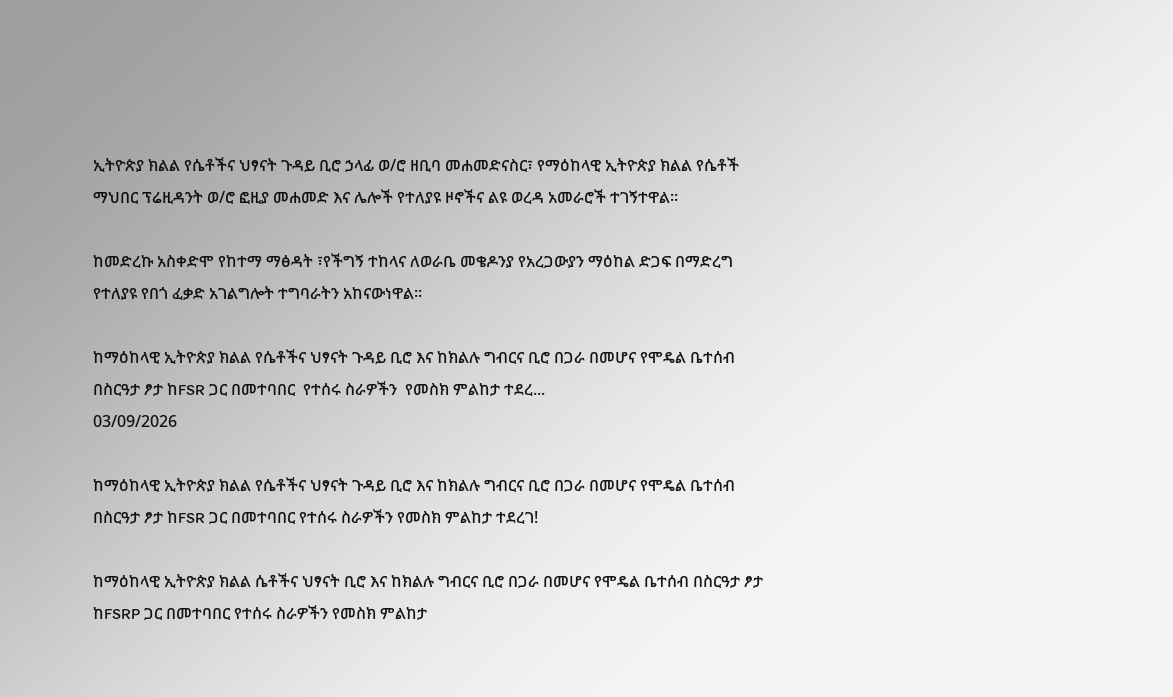ኢትዮጵያ ክልል የሴቶችና ህፃናት ጉዳይ ቢሮ ኃላፊ ወ/ሮ ዘቢባ መሐመድናስር፣ የማዕከላዊ ኢትዮጵያ ክልል የሴቶች ማህበር ፕሬዚዳንት ወ/ሮ ፎዚያ መሐመድ እና ሌሎች የተለያዩ ዞኖችና ልዩ ወረዳ አመራሮች ተገኝተዋል።

ከመድረኩ አስቀድሞ የከተማ ማፅዳት ፣የችግኝ ተከላና ለወራቤ መቄዶንያ የአረጋውያን ማዕከል ድጋፍ በማድረግ የተለያዩ የበጎ ፈቃድ አገልግሎት ተግባራትን አከናውነዋል።

ከማዕከላዊ ኢትዮጵያ ክልል የሴቶችና ህፃናት ጉዳይ ቢሮ እና ከክልሉ ግብርና ቢሮ በጋራ በመሆና የሞዴል ቤተሰብ በስርዓታ ፆታ ከFSR ጋር በመተባበር  የተሰሩ ስራዎችን  የመስክ ምልከታ ተደረ...
03/09/2026

ከማዕከላዊ ኢትዮጵያ ክልል የሴቶችና ህፃናት ጉዳይ ቢሮ እና ከክልሉ ግብርና ቢሮ በጋራ በመሆና የሞዴል ቤተሰብ በስርዓታ ፆታ ከFSR ጋር በመተባበር የተሰሩ ስራዎችን የመስክ ምልከታ ተደረገ!

ከማዕከላዊ ኢትዮጵያ ክልል ሴቶችና ህፃናት ቢሮ እና ከክልሉ ግብርና ቢሮ በጋራ በመሆና የሞዴል ቤተሰብ በስርዓታ ፆታ ከFSRP ጋር በመተባበር የተሰሩ ስራዎችን የመስክ ምልከታ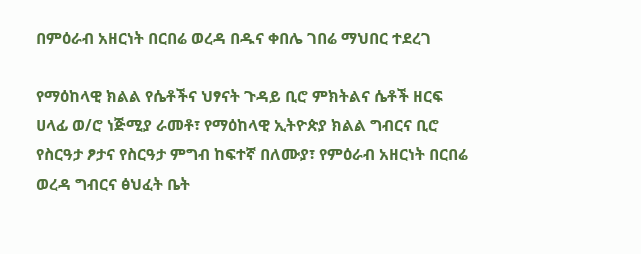በምዕራብ አዘርነት በርበሬ ወረዳ በዱና ቀበሌ ገበሬ ማህበር ተደረገ

የማዕከላዊ ክልል የሴቶችና ህፃናት ጉዳይ ቢሮ ምክትልና ሴቶች ዘርፍ ሀላፊ ወ/ሮ ነጅሚያ ራመቶ፣ የማዕከላዊ ኢትዮጵያ ክልል ግብርና ቢሮ የስርዓታ ፆታና የስርዓታ ምግብ ከፍተኛ በለሙያ፣ የምዕራብ አዘርነት በርበሬ ወረዳ ግብርና ፅህፈት ቤት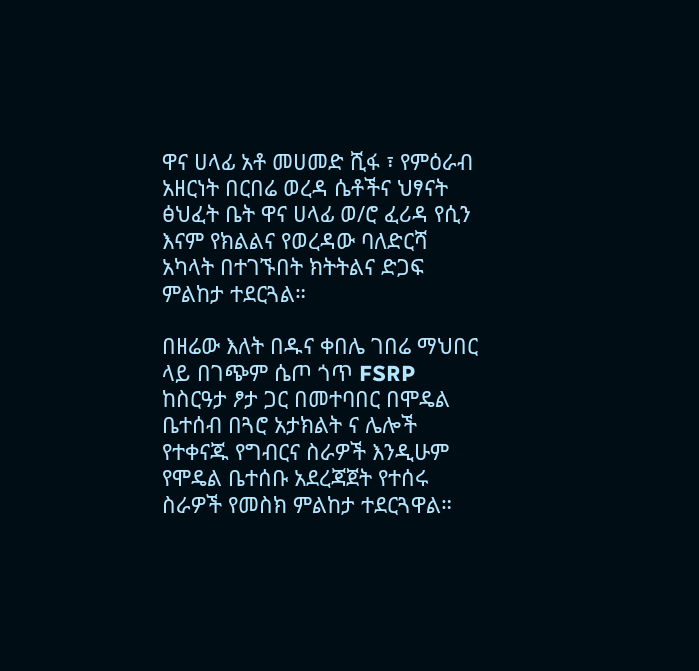ዋና ሀላፊ አቶ መሀመድ ሺፋ ፣ የምዕራብ አዘርነት በርበሬ ወረዳ ሴቶችና ህፃናት ፅህፈት ቤት ዋና ሀላፊ ወ/ሮ ፈሪዳ የሲን እናም የክልልና የወረዳው ባለድርሻ አካላት በተገኙበት ክትትልና ድጋፍ ምልከታ ተደርጓል።

በዘሬው እለት በዱና ቀበሌ ገበሬ ማህበር ላይ በገጭም ሴጦ ጎጥ FSRP ከስርዓታ ፆታ ጋር በመተባበር በሞዴል ቤተሰብ በጓሮ አታክልት ና ሌሎች የተቀናጁ የግብርና ስራዎች እንዲሁም የሞዴል ቤተሰቡ አደረጃጀት የተሰሩ ስራዎች የመስክ ምልከታ ተደርጓዋል።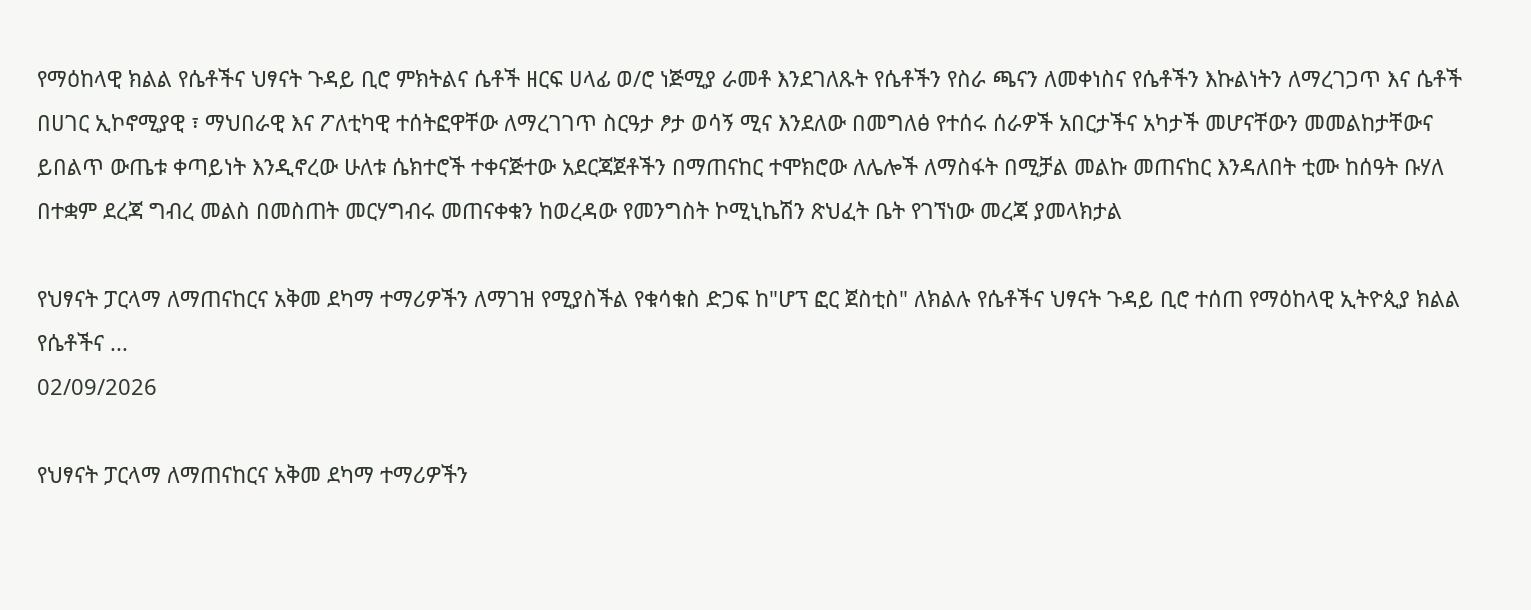የማዕከላዊ ክልል የሴቶችና ህፃናት ጉዳይ ቢሮ ምክትልና ሴቶች ዘርፍ ሀላፊ ወ/ሮ ነጅሚያ ራመቶ እንደገለጹት የሴቶችን የስራ ጫናን ለመቀነስና የሴቶችን እኩልነትን ለማረገጋጥ እና ሴቶች በሀገር ኢኮኖሚያዊ ፣ ማህበራዊ እና ፖለቲካዊ ተሰትፎዋቸው ለማረገገጥ ስርዓታ ፆታ ወሳኝ ሚና እንደለው በመግለፅ የተሰሩ ሰራዎች አበርታችና አካታች መሆናቸውን መመልከታቸውና ይበልጥ ውጤቱ ቀጣይነት እንዲኖረው ሁለቱ ሴክተሮች ተቀናጅተው አደርጃጀቶችን በማጠናከር ተሞክሮው ለሌሎች ለማስፋት በሚቻል መልኩ መጠናከር እንዳለበት ቲሙ ከሰዓት ቡሃለ በተቋም ደረጃ ግብረ መልስ በመስጠት መርሃግብሩ መጠናቀቁን ከወረዳው የመንግስት ኮሚኒኬሽን ጽህፈት ቤት የገኘነው መረጃ ያመላክታል

የህፃናት ፓርላማ ለማጠናከርና አቅመ ደካማ ተማሪዎችን ለማገዝ የሚያስችል የቁሳቁስ ድጋፍ ከ"ሆፕ ፎር ጀስቲስ" ለክልሉ የሴቶችና ህፃናት ጉዳይ ቢሮ ተሰጠ የማዕከላዊ ኢትዮጲያ ክልል የሴቶችና ...
02/09/2026

የህፃናት ፓርላማ ለማጠናከርና አቅመ ደካማ ተማሪዎችን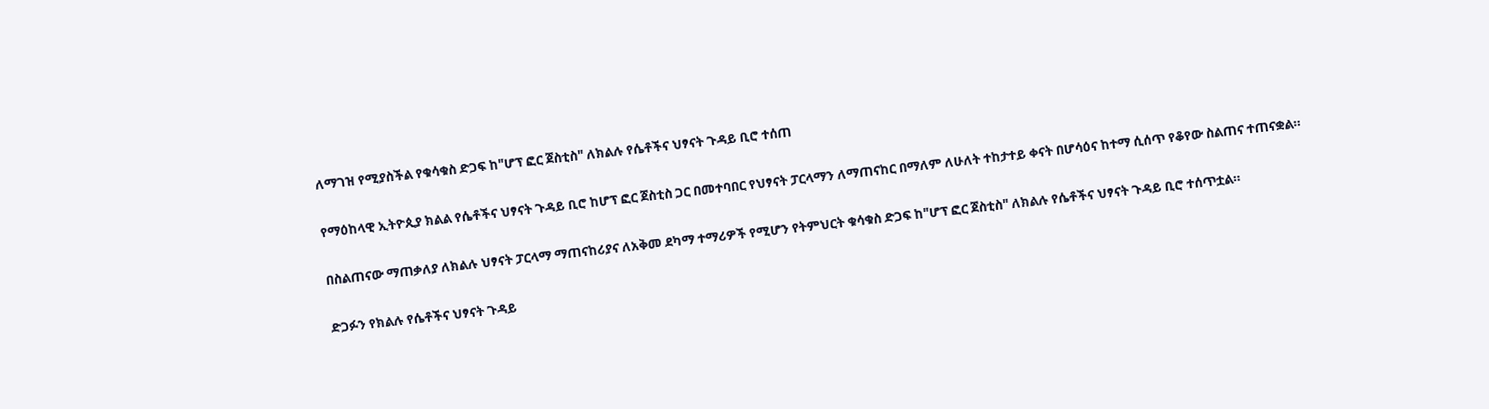ለማገዝ የሚያስችል የቁሳቁስ ድጋፍ ከ"ሆፕ ፎር ጀስቲስ" ለክልሉ የሴቶችና ህፃናት ጉዳይ ቢሮ ተሰጠ

የማዕከላዊ ኢትዮጲያ ክልል የሴቶችና ህፃናት ጉዳይ ቢሮ ከሆፕ ፎር ጀስቲስ ጋር በመተባበር የህፃናት ፓርላማን ለማጠናከር በማለም ለሁለት ተከታተይ ቀናት በሆሳዕና ከተማ ሲሰጥ የቆየው ስልጠና ተጠናቋል።

በስልጠናው ማጠቃለያ ለክልሉ ህፃናት ፓርላማ ማጠናከሪያና ለአቅመ ደካማ ተማሪዎች የሚሆን የትምህርት ቁሳቁስ ድጋፍ ከ"ሆፕ ፎር ጀስቲስ" ለክልሉ የሴቶችና ህፃናት ጉዳይ ቢሮ ተሰጥቷል።

ድጋፉን የክልሉ የሴቶችና ህፃናት ጉዳይ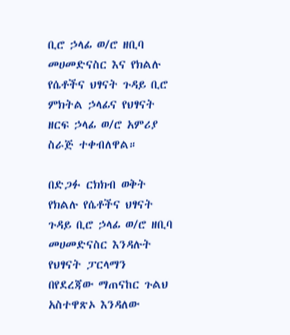ቢሮ ኃላፊ ወ/ሮ ዘቢባ መሀመድናስር እና የክልሉ የሴቶችና ህፃናት ጉዳይ ቢሮ ምክትል ኃላፊና የህፃናት ዘርፍ ኃላፊ ወ/ሮ አምሪያ ስራጅ ተቀብለዋል።

በድጋፉ ርክክብ ወቅት የክልሉ የሴቶችና ህፃናት ጉዳይ ቢሮ ኃላፊ ወ/ሮ ዘቢባ መሀመድናስር እንዳሉት የህፃናት ፓርላማን በየደረጃው ማጠናከር ጉልህ አስተዋጽኦ እንዳለው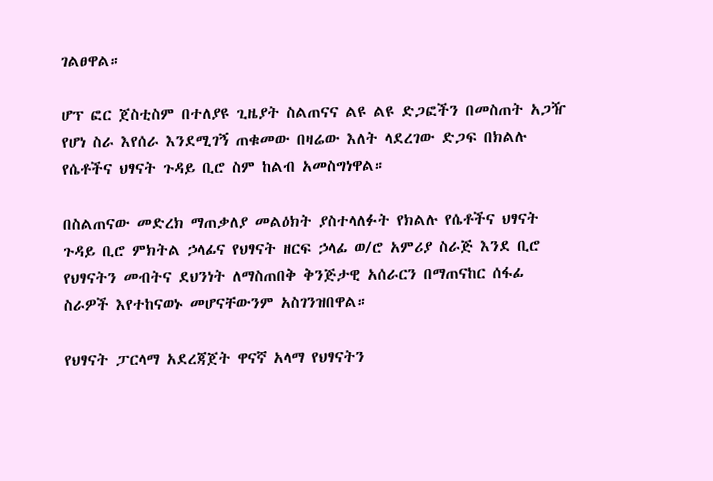ገልፀዋል።

ሆፕ ፎር ጀስቲስም በተለያዩ ጊዜያት ስልጠናና ልዩ ልዩ ድጋፎችን በመስጠት አጋዥ የሆነ ስራ እየሰራ እንደሚገኝ ጠቁመው በዛሬው እለት ላደረገው ድጋፍ በክልሉ የሴቶችና ህፃናት ጉዳይ ቢሮ ስም ከልብ አመስግነዋል።

በስልጠናው መድረክ ማጠቃለያ መልዕክት ያስተላለፉት የክልሉ የሴቶችና ህፃናት ጉዳይ ቢሮ ምክትል ኃላፊና የህፃናት ዘርፍ ኃላፊ ወ/ሮ አምሪያ ስራጅ እንደ ቢሮ የህፃናትን መብትና ደህንነት ለማስጠበቅ ቅንጅታዊ አሰራርን በማጠናከር ሰፋፊ ስራዎች እየተከናወኑ መሆናቸውንም አስገንዝበዋል።

የህፃናት ፓርላማ አደረጃጀት ዋናኛ አላማ የህፃናትን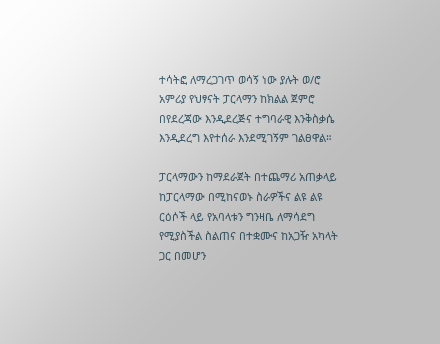ተሳትፎ ለማረጋገጥ ወሳኝ ነው ያሉት ወ/ሮ አምሪያ የህፃናት ፓርላማን ከክልል ጀምሮ በየደረጃው እንዲደረጅና ተግባራዊ እንቅስቃሴ እንዲደረግ እየተሰራ እንደሚገኝም ገልፀዋል።

ፓርላማውን ከማደራጀት በተጨማሪ አጠቃላይ ከፓርላማው በሚከናወኑ ስራዎችና ልዩ ልዩ ርዕሶች ላይ የአባላቱን ግንዛቤ ለማሳደግ የሚያስችል ስልጠና በተቋሙና ከአጋዥ አካላት ጋር በመሆን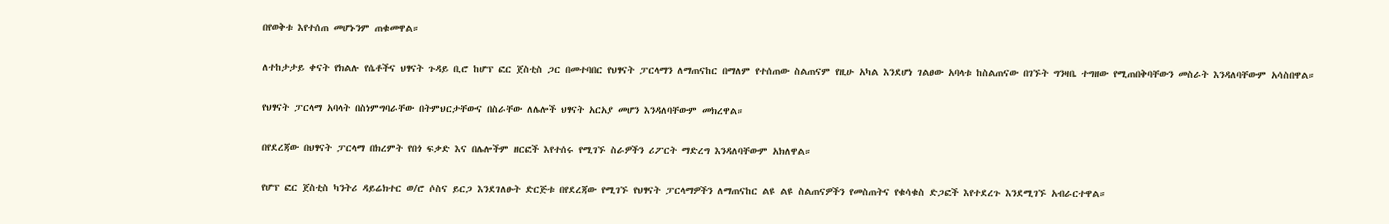በየወቅቱ እየተሰጠ መሆኑንም ጠቁመዋል።

ለተከታታይ ቀናት የክልሉ የሴቶችና ህፃናት ጉዳይ ቢሮ ከሆፕ ፎር ጀስቲስ ጋር በመተባበር የህፃናት ፓርላማን ለማጠናከር በማለም የተሰጠው ስልጠናም የዚሁ አካል እንደሆነ ገልፀው አባላቱ ከስልጠናው በገኙት ግንዛቤ ተግዘው የሚጠበቅባቸውን መስራት እንዳለባቸውም አሳስበዋል።

የህፃናት ፓርላማ አባላት በስነምግባራቸው በትምህርታቸውና በስራቸው ለሌሎች ህፃናት አርአያ መሆን እንዳለባቸውም መክረዋል።

በየደረጃው በህፃናት ፓርላማ በክረምት የበጎ ፍቃድ እና በሌሎችም ዘርፎች እየተሰሩ የሚገኙ ስራዎችን ሪፖርት ማድረግ እንዳለባቸውም አክለዋል።

የሆፕ ፎር ጀስቲስ ካንትሪ ዳይሬክተር ወ/ሮ ሶስና ይርጋ እንደገለፁት ድርጅቱ በየደረጃው የሚገኙ የህፃናት ፓርላማዎችን ለማጠናከር ልዩ ልዩ ስልጠናዎችን የመስጠትና የቁሳቁስ ድጋፎች እየተደረጉ እንደሚገኙ አብራርተዋል።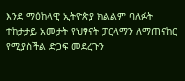እንደ ማዕከላዊ ኢትዮጵያ ክልልም ባለፉት ተከታታይ አመታት የህፃናት ፓርላማን ለማጠናከር የሚያስችል ድጋፍ መደረጉን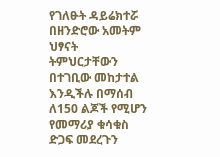የገለፁት ዳይሬክተሯ በዘንድሮው አመትም ህፃናት ትምህርታቸውን በተገቢው መከታተል እንዲችሉ በማሰብ ለ150 ልጆች የሚሆን የመማሪያ ቁሳቁስ ድጋፍ መደረጉን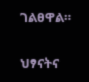ገልፀዋል።

ህፃናትና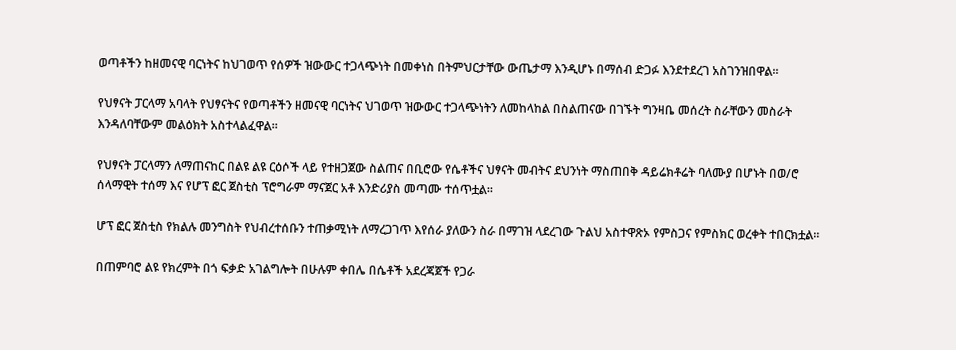ወጣቶችን ከዘመናዊ ባርነትና ከህገወጥ የሰዎች ዝውውር ተጋላጭነት በመቀነስ በትምህርታቸው ውጤታማ እንዲሆኑ በማሰብ ድጋፉ እንደተደረገ አስገንዝበዋል።

የህፃናት ፓርላማ አባላት የህፃናትና የወጣቶችን ዘመናዊ ባርነትና ህገወጥ ዝውውር ተጋላጭነትን ለመከላከል በስልጠናው በገኙት ግንዛቤ መሰረት ስራቸውን መስራት እንዳለባቸውም መልዕክት አስተላልፈዋል።

የህፃናት ፓርላማን ለማጠናከር በልዩ ልዩ ርዕሶች ላይ የተዘጋጀው ስልጠና በቢሮው የሴቶችና ህፃናት መብትና ደህንነት ማስጠበቅ ዳይሬክቶሬት ባለሙያ በሆኑት በወ/ሮ ሰላማዊት ተሰማ እና የሆፕ ፎር ጀስቲስ ፕሮግራም ማናጀር አቶ እንድሪያስ መጣሙ ተሰጥቷል።

ሆፕ ፎር ጀስቲስ የክልሉ መንግስት የህብረተሰቡን ተጠቃሚነት ለማረጋገጥ እየሰራ ያለውን ስራ በማገዝ ላደረገው ጉልህ አስተዋጽኦ የምስጋና የምስክር ወረቀት ተበርክቷል።

በጠምባሮ ልዩ የክረምት በጎ ፍቃድ አገልግሎት በሁሉም ቀበሌ በሴቶች አደረጃጀች የጋራ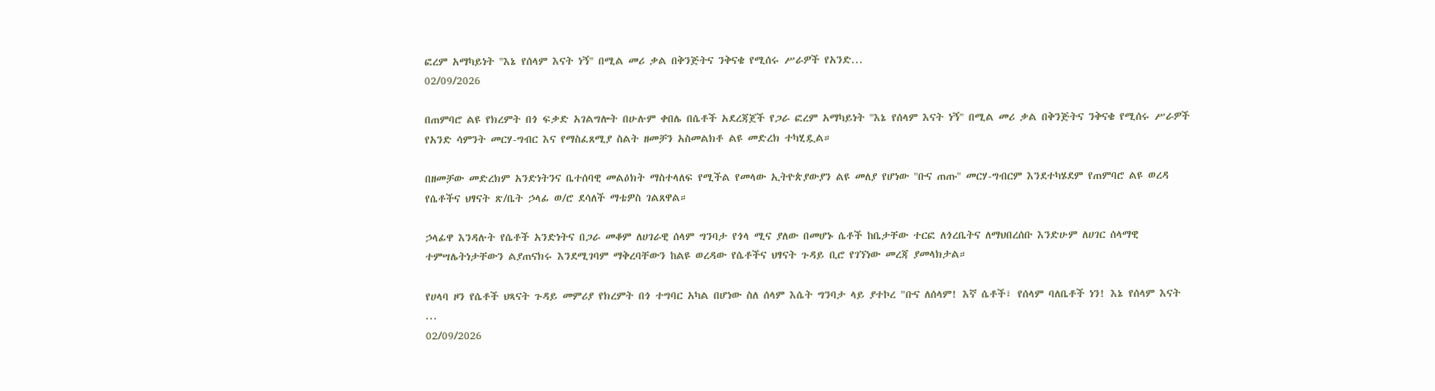ፎረም አማካይነት ''እኔ የሰላም እናት ነኝ'' በሚል መሪ ቃል በቅንጅትና ንቅናቄ የሚሰሩ ሥራዎች የአንድ...
02/09/2026

በጠምባሮ ልዩ የክረምት በጎ ፍቃድ አገልግሎት በሁሉም ቀበሌ በሴቶች አደረጃጀች የጋራ ፎረም አማካይነት ''እኔ የሰላም እናት ነኝ'' በሚል መሪ ቃል በቅንጅትና ንቅናቄ የሚሰሩ ሥራዎች የአንድ ሳምንት መርሃ-ግብር እና የማስፈጸሚያ ስልት ዘመቻን አስመልክቶ ልዩ መድረክ ተካሂዷል።

በዘመቻው መድረክም አንድነትንና ቤተሰባዊ መልዕክት ማስተላለፍ የሚችል የመላው ኢትዮጵያውያን ልዩ መለያ የሆነው ''ቡና ጠጡ'' መርሃ-ግብርም እንደተካሄደም የጠምባሮ ልዩ ወረዳ የሴቶችና ህፃናት ጽ/ቤት ኃላፊ ወ/ሮ ደሳለች ማቴዎስ ገልጸዋል።

ኃላፊዋ እንዳሉት የሴቶች አንድነትና በጋራ መቆም ለሀገራዊ ሰላም ግንባታ የጎላ ሚና ያለው በመሆኑ ሴቶች ከቤታቸው ተርፎ ለጎረቤትና ለማህበረሰቡ እንድሁም ለሀገር ሰላማዊ ተምሣሌትነታቸውን ልያጠናክሩ እንደሚገባም ማቅረባቸውን ከልዩ ወረዳው የሴቶችና ህፃናት ጉዳይ ቢሮ የገኘነው መረጃ ያመላክታል።

የሀላባ ዞን የሴቶች ህጻናት ጉዳይ መምሪያ የክረምት በጎ ተግባር አካል በሆነው ስለ ሰላም እሴት ግንባታ ላይ ያተኮረ "ቡና ለሰላም! እኛ ሴቶች፣ የሰላም ባለቤቶች ነን! እኔ የሰላም እናት ...
02/09/2026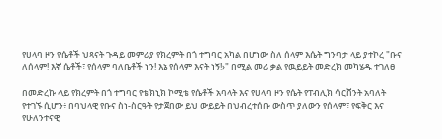የሀላባ ዞን የሴቶች ህጻናት ጉዳይ መምሪያ የክረምት በጎ ተግባር አካል በሆነው ስለ ሰላም እሴት ግንባታ ላይ ያተኮረ "ቡና ለሰላም! እኛ ሴቶች፣ የሰላም ባለቤቶች ነን! እኔ የሰላም እናት ነኝ!›" በሚል መሪ ቃል የዉይይት መድረክ መካሄዱ ተገለፀ

በመድረኩ ላይ የክረምት በጎ ተግባር የቴክኒክ ኮሚቴ የሴቶች አባላት እና የሀላባ ዞን የሴት የፐብሊክ ሳርቨንት አባለት የተገኙ ሲሆን፥ በባህላዊ የቡና ስነ-ስርዓት የታጀበው ይህ ውይይት በህብረተሰቡ ውስጥ ያለውን የሰላም፣ የፍቅር እና የሁለንተናዊ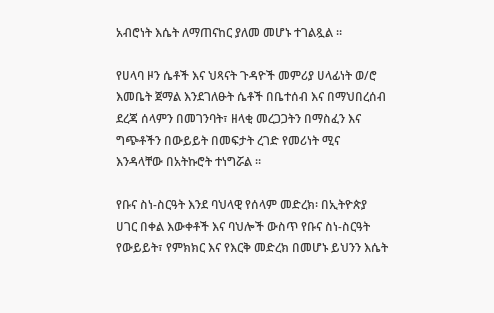አብሮነት እሴት ለማጠናከር ያለመ መሆኑ ተገልጿል ።

የሀላባ ዞን ሴቶች እና ህጻናት ጉዳዮች መምሪያ ሀላፊነት ወ/ሮ እመቤት ጀማል እንደገለፁት ሴቶች በቤተሰብ እና በማህበረሰብ ደረጃ ሰላምን በመገንባት፣ ዘላቂ መረጋጋትን በማስፈን እና ግጭቶችን በውይይት በመፍታት ረገድ የመሪነት ሚና እንዳላቸው በአትኩሮት ተነግሯል ።

የቡና ስነ-ስርዓት እንደ ባህላዊ የሰላም መድረክ፡ በኢትዮጵያ ሀገር በቀል እውቀቶች እና ባህሎች ውስጥ የቡና ስነ-ስርዓት የውይይት፣ የምክክር እና የእርቅ መድረክ በመሆኑ ይህንን እሴት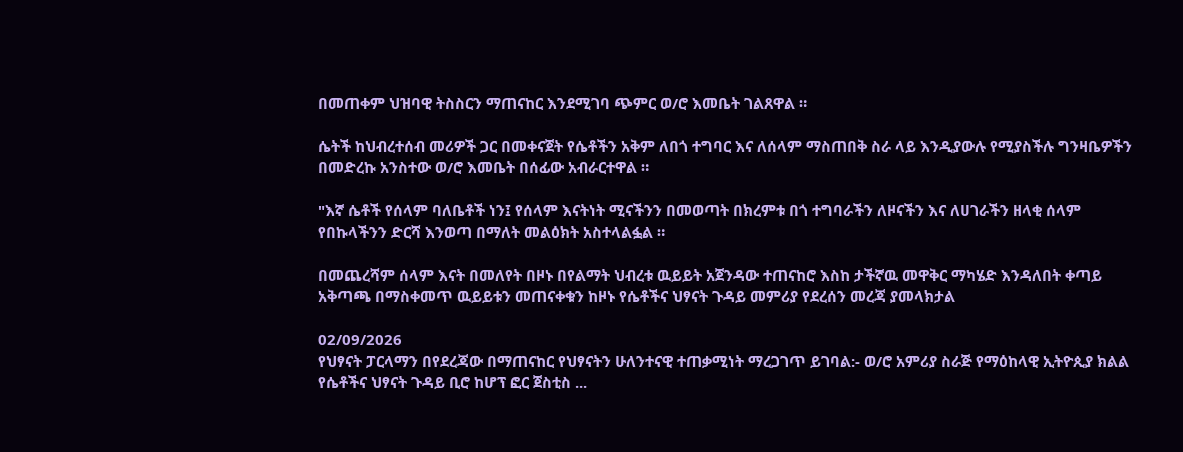በመጠቀም ህዝባዊ ትስስርን ማጠናከር እንደሚገባ ጭምር ወ/ሮ እመቤት ገልጸዋል ።

ሴትች ከህብረተሰብ መሪዎች ጋር በመቀናጀት የሴቶችን አቅም ለበጎ ተግባር እና ለሰላም ማስጠበቅ ስራ ላይ እንዲያውሉ የሚያስችሉ ግንዛቤዎችን በመድረኩ አንስተው ወ/ሮ እመቤት በሰፊው አብራርተዋል ።

"እኛ ሴቶች የሰላም ባለቤቶች ነን፤ የሰላም እናትነት ሚናችንን በመወጣት በክረምቱ በጎ ተግባራችን ለዞናችን እና ለሀገራችን ዘላቂ ሰላም የበኩላችንን ድርሻ እንወጣ በማለት መልዕክት አስተላልፏል ።

በመጨረሻም ሰላም እናት በመለየት በዞኑ በየልማት ህብረቱ ዉይይት አጀንዳው ተጠናከሮ እስከ ታችኛዉ መዋቅር ማካሄድ እንዳለበት ቀጣይ አቅጣጫ በማስቀመጥ ዉይይቱን መጠናቀቁን ከዞኑ የሴቶችና ህፃናት ጉዳይ መምሪያ የደረሰን መረጃ ያመላክታል

02/09/2026
የህፃናት ፓርላማን በየደረጃው በማጠናከር የህፃናትን ሁለንተናዊ ተጠቃሚነት ማረጋገጥ ይገባል:- ወ/ሮ አምሪያ ስራጅ የማዕከላዊ ኢትዮጲያ ክልል የሴቶችና ህፃናት ጉዳይ ቢሮ ከሆፕ ፎር ጀስቲስ ...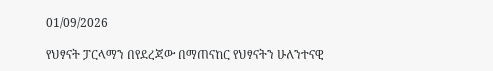01/09/2026

የህፃናት ፓርላማን በየደረጃው በማጠናከር የህፃናትን ሁለንተናዊ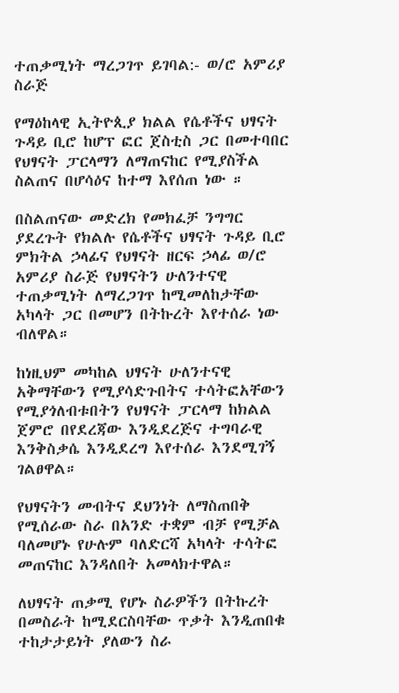ተጠቃሚነት ማረጋገጥ ይገባል:- ወ/ሮ አምሪያ ስራጅ

የማዕከላዊ ኢትዮጲያ ክልል የሴቶችና ህፃናት ጉዳይ ቢሮ ከሆፕ ፎር ጀስቲስ ጋር በመተባበር የህፃናት ፓርላማን ለማጠናከር የሚያስችል ስልጠና በሆሳዕና ከተማ እየሰጠ ነው ።

በስልጠናው መድረክ የመክፈቻ ንግግር ያደረጉት የክልሉ የሴቶችና ህፃናት ጉዳይ ቢሮ ምክትል ኃላፊና የህፃናት ዘርፍ ኃላፊ ወ/ሮ አምሪያ ስራጅ የህፃናትን ሁለንተናዊ ተጠቃሚነት ለማረጋገጥ ከሚመለከታቸው አካላት ጋር በመሆን በትኩረት እየተሰራ ነው ብለዋል።

ከነዚህም መካከል ህፃናት ሁለንተናዊ አቅማቸውን የሚያሳድጉበትና ተሳትፎአቸውን የሚያጎለብቱበትን የህፃናት ፓርላማ ከክልል ጀምሮ በየደረጃው እንዲደረጅና ተግባራዊ እንቅስቃሴ እንዲደረግ እየተሰራ እንደሚገኝ ገልፀዋል።

የህፃናትን መብትና ደህንነት ለማስጠበቅ የሚሰራው ስራ በአንድ ተቋም ብቻ የሚቻል ባለመሆኑ የሁሉም ባለድርሻ አካላት ተሳትፎ መጠናከር እንዳለበት አመላክተዋል።

ለህፃናት ጠቃሚ የሆኑ ስራዎችን በትኩረት በመስራት ከሚደርስባቸው ጥቃት እንዲጠበቁ ተከታታይነት ያለውን ስራ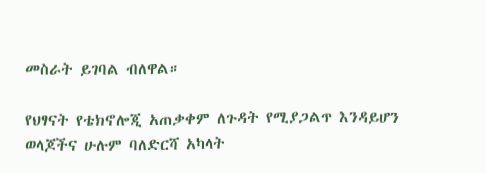መስራት ይገባል ብለዋል።

የህፃናት የቴክኖሎጂ አጠቃቀም ለጉዳት የሚያጋልጥ እንዳይሆን ወላጆችና ሁሉም ባለድርሻ አካላት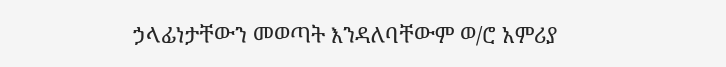ኃላፊነታቸውን መወጣት እንዳለባቸውም ወ/ሮ አምሪያ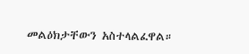መልዕክታቸውን አስተላልፈዋል።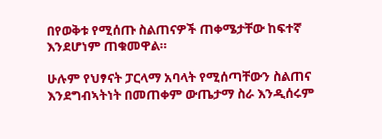በየወቅቱ የሚሰጡ ስልጠናዎች ጠቀሜታቸው ከፍተኛ እንደሆነም ጠቁመዋል።

ሁሉም የህፃናት ፓርላማ አባላት የሚሰጣቸውን ስልጠና እንደግብኣትነት በመጠቀም ውጤታማ ስራ እንዲሰሩም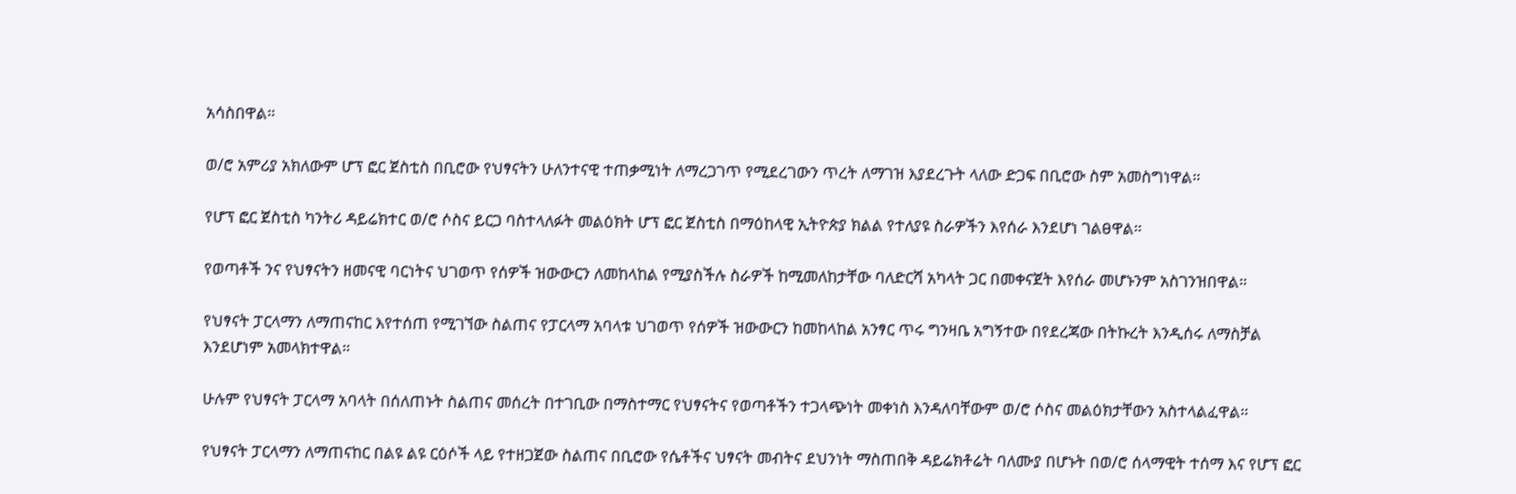አሳስበዋል።

ወ/ሮ አምሪያ አክለውም ሆፕ ፎር ጀስቲስ በቢሮው የህፃናትን ሁለንተናዊ ተጠቃሚነት ለማረጋገጥ የሚደረገውን ጥረት ለማገዝ እያደረጉት ላለው ድጋፍ በቢሮው ስም አመስግነዋል።

የሆፕ ፎር ጀስቲስ ካንትሪ ዳይሬክተር ወ/ሮ ሶስና ይርጋ ባስተላለፉት መልዕክት ሆፕ ፎር ጀስቲስ በማዕከላዊ ኢትዮጵያ ክልል የተለያዩ ስራዎችን እየሰራ እንደሆነ ገልፀዋል።

የወጣቶች ንና የህፃናትን ዘመናዊ ባርነትና ህገወጥ የሰዎች ዝውውርን ለመከላከል የሚያስችሉ ስራዎች ከሚመለከታቸው ባለድርሻ አካላት ጋር በመቀናጀት እየሰራ መሆኑንም አስገንዝበዋል።

የህፃናት ፓርላማን ለማጠናከር እየተሰጠ የሚገኘው ስልጠና የፓርላማ አባላቱ ህገወጥ የሰዎች ዝውውርን ከመከላከል አንፃር ጥሩ ግንዛቤ አግኝተው በየደረጃው በትኩረት እንዲሰሩ ለማስቻል እንደሆነም አመላክተዋል።

ሁሉም የህፃናት ፓርላማ አባላት በሰለጠኑት ስልጠና መሰረት በተገቢው በማስተማር የህፃናትና የወጣቶችን ተጋላጭነት መቀነስ እንዳለባቸውም ወ/ሮ ሶስና መልዕክታቸውን አስተላልፈዋል።

የህፃናት ፓርላማን ለማጠናከር በልዩ ልዩ ርዕሶች ላይ የተዘጋጀው ስልጠና በቢሮው የሴቶችና ህፃናት መብትና ደህንነት ማስጠበቅ ዳይሬክቶሬት ባለሙያ በሆኑት በወ/ሮ ሰላማዊት ተሰማ እና የሆፕ ፎር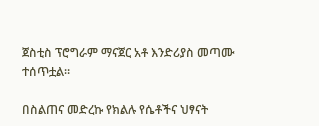ጀስቲስ ፕሮግራም ማናጀር አቶ እንድሪያስ መጣሙ ተሰጥቷል።

በስልጠና መድረኩ የክልሉ የሴቶችና ህፃናት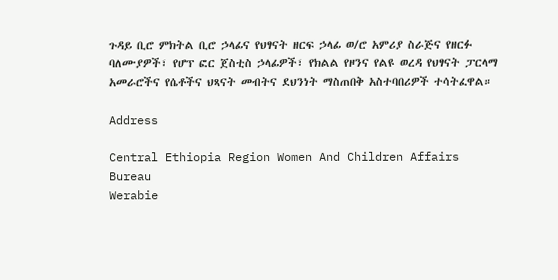ጉዳይ ቢሮ ምክትል ቢሮ ኃላፊና የህፃናት ዘርፍ ኃላፊ ወ/ሮ አምሪያ ስራጅና የዘርፉ ባለሙያዎች፣ የሆፕ ፎር ጀስቲስ ኃላፊዎች፣ የክልል የዞንና የልዩ ወረዳ የህፃናት ፓርላማ አመራሮችና የሴቶችና ህጻናት መብትና ደህንነት ማስጠበቅ አስተባበሪዎች ተሳትፈዋል።

Address

Central Ethiopia Region Women And Children Affairs Bureau
Werabie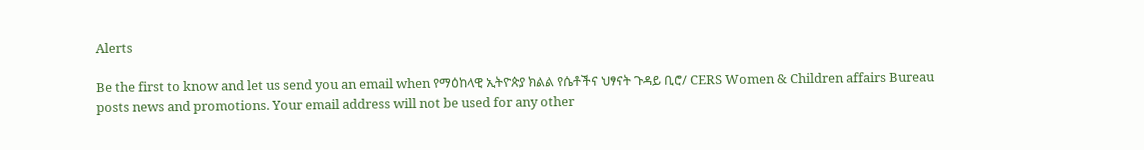Alerts

Be the first to know and let us send you an email when የማዕከላዊ ኢትዮጵያ ክልል የሴቶችና ህፃናት ጉዳይ ቢሮ/ CERS Women & Children affairs Bureau posts news and promotions. Your email address will not be used for any other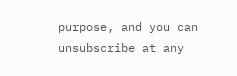purpose, and you can unsubscribe at any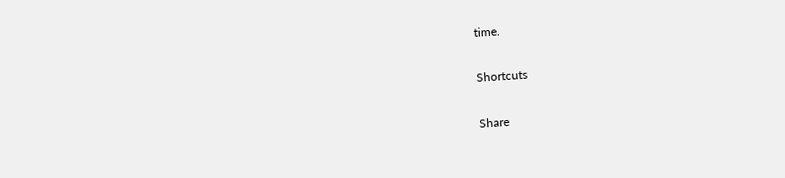time.

Shortcuts

Share